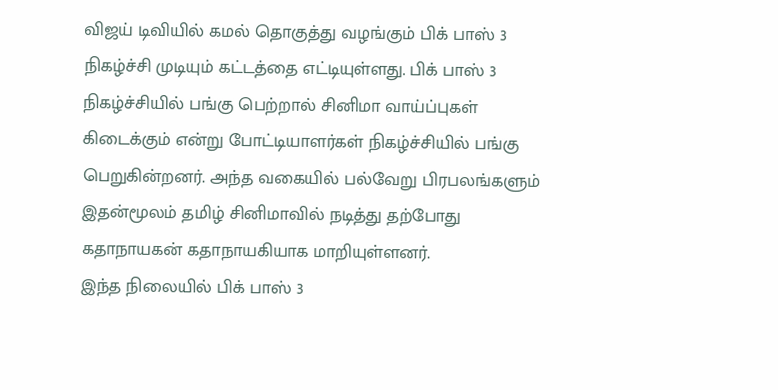விஜய் டிவியில் கமல் தொகுத்து வழங்கும் பிக் பாஸ் 3 நிகழ்ச்சி முடியும் கட்டத்தை எட்டியுள்ளது. பிக் பாஸ் 3 நிகழ்ச்சியில் பங்கு பெற்றால் சினிமா வாய்ப்புகள் கிடைக்கும் என்று போட்டியாளர்கள் நிகழ்ச்சியில் பங்கு பெறுகின்றனர். அந்த வகையில் பல்வேறு பிரபலங்களும் இதன்மூலம் தமிழ் சினிமாவில் நடித்து தற்போது கதாநாயகன் கதாநாயகியாக மாறியுள்ளனர்.
இந்த நிலையில் பிக் பாஸ் 3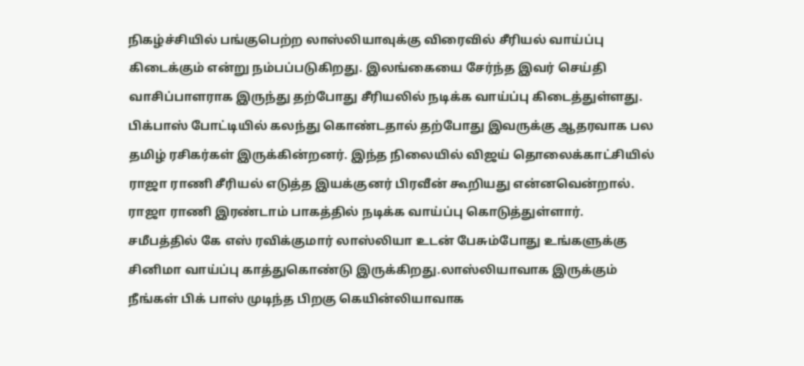நிகழ்ச்சியில் பங்குபெற்ற லாஸ்லியாவுக்கு விரைவில் சீரியல் வாய்ப்பு கிடைக்கும் என்று நம்பப்படுகிறது. இலங்கையை சேர்ந்த இவர் செய்தி வாசிப்பாளராக இருந்து தற்போது சீரியலில் நடிக்க வாய்ப்பு கிடைத்துள்ளது.
பிக்பாஸ் போட்டியில் கலந்து கொண்டதால் தற்போது இவருக்கு ஆதரவாக பல தமிழ் ரசிகர்கள் இருக்கின்றனர். இந்த நிலையில் விஜய் தொலைக்காட்சியில் ராஜா ராணி சீரியல் எடுத்த இயக்குனர் பிரவீன் கூறியது என்னவென்றால். ராஜா ராணி இரண்டாம் பாகத்தில் நடிக்க வாய்ப்பு கொடுத்துள்ளார்.
சமீபத்தில் கே எஸ் ரவிக்குமார் லாஸ்லியா உடன் பேசும்போது உங்களுக்கு சினிமா வாய்ப்பு காத்துகொண்டு இருக்கிறது.லாஸ்லியாவாக இருக்கும் நீங்கள் பிக் பாஸ் முடிந்த பிறகு கெயின்லியாவாக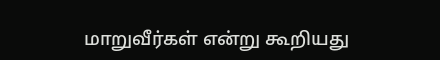மாறுவீர்கள் என்று கூறியது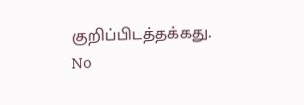குறிப்பிடத்தக்கது.
No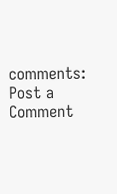comments:
Post a Comment